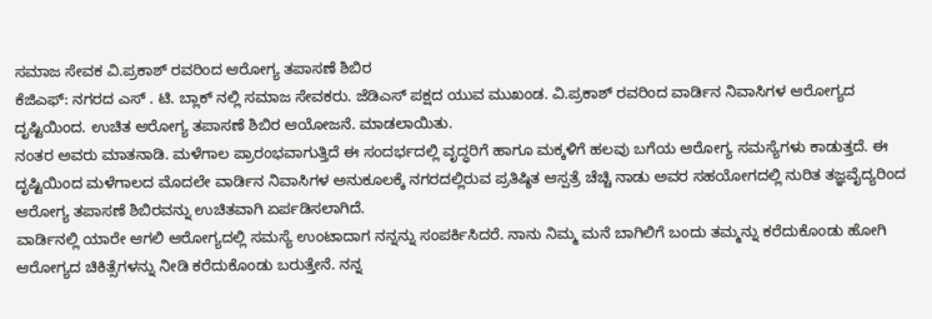ಸಮಾಜ ಸೇವಕ ವಿ.ಪ್ರಕಾಶ್ ರವರಿಂದ ಆರೋಗ್ಯ ತಪಾಸಣೆ ಶಿಬಿರ
ಕೆಜಿಎಫ್: ನಗರದ ಎಸ್ . ಟಿ. ಬ್ಲಾಕ್ ನಲ್ಲಿ ಸಮಾಜ ಸೇವಕರು. ಜೆಡಿಎಸ್ ಪಕ್ಷದ ಯುವ ಮುಖಂಡ. ವಿ.ಪ್ರಕಾಶ್ ರವರಿಂದ ವಾರ್ಡಿನ ನಿವಾಸಿಗಳ ಆರೋಗ್ಯದ ದೃಷ್ಟಿಯಿಂದ. ಉಚಿತ ಆರೋಗ್ಯ ತಪಾಸಣೆ ಶಿಬಿರ ಆಯೋಜನೆ. ಮಾಡಲಾಯಿತು.
ನಂತರ ಅವರು ಮಾತನಾಡಿ. ಮಳೆಗಾಲ ಪ್ರಾರಂಭವಾಗುತ್ತಿದೆ ಈ ಸಂದರ್ಭದಲ್ಲಿ ವೃದ್ಧರಿಗೆ ಹಾಗೂ ಮಕ್ಕಳಿಗೆ ಹಲವು ಬಗೆಯ ಆರೋಗ್ಯ ಸಮಸ್ಯೆಗಳು ಕಾಡುತ್ತದೆ. ಈ ದೃಷ್ಟಿಯಿಂದ ಮಳೆಗಾಲದ ಮೊದಲೇ ವಾರ್ಡಿನ ನಿವಾಸಿಗಳ ಅನುಕೂಲಕ್ಕೆ ನಗರದಲ್ಲಿರುವ ಪ್ರತಿಷ್ಠಿತ ಆಸ್ಪತ್ರೆ ಚೆಚ್ಚಿ ನಾಡು ಅವರ ಸಹಯೋಗದಲ್ಲಿ ನುರಿತ ತಜ್ಞವೈದ್ಯರಿಂದ ಆರೋಗ್ಯ ತಪಾಸಣೆ ಶಿಬಿರವನ್ನು ಉಚಿತವಾಗಿ ಏರ್ಪಡಿಸಲಾಗಿದೆ.
ವಾರ್ಡಿನಲ್ಲಿ ಯಾರೇ ಆಗಲಿ ಆರೋಗ್ಯದಲ್ಲಿ ಸಮಸ್ಯೆ ಉಂಟಾದಾಗ ನನ್ನನ್ನು ಸಂಪರ್ಕಿಸಿದರೆ. ನಾನು ನಿಮ್ಮ ಮನೆ ಬಾಗಿಲಿಗೆ ಬಂದು ತಮ್ಮನ್ನು ಕರೆದುಕೊಂಡು ಹೋಗಿ ಆರೋಗ್ಯದ ಚಿಕಿತ್ಸೆಗಳನ್ನು ನೀಡಿ ಕರೆದುಕೊಂಡು ಬರುತ್ತೇನೆ. ನನ್ನ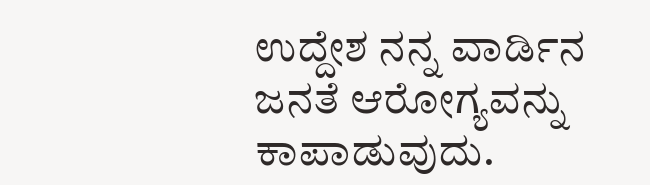ಉದ್ದೇಶ ನನ್ನ ವಾರ್ಡಿನ ಜನತೆ ಆರೋಗ್ಯವನ್ನು ಕಾಪಾಡುವುದು.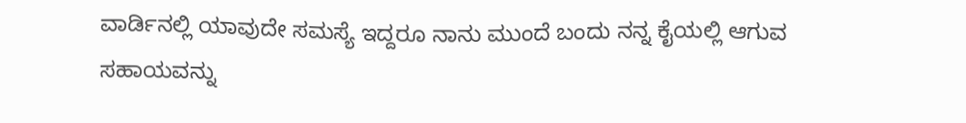ವಾರ್ಡಿನಲ್ಲಿ ಯಾವುದೇ ಸಮಸ್ಯೆ ಇದ್ದರೂ ನಾನು ಮುಂದೆ ಬಂದು ನನ್ನ ಕೈಯಲ್ಲಿ ಆಗುವ ಸಹಾಯವನ್ನು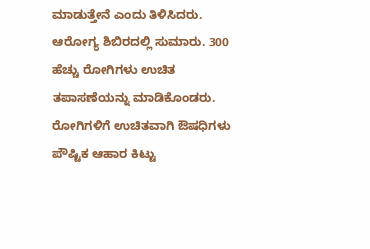ಮಾಡುತ್ತೇನೆ ಎಂದು ತಿಳಿಸಿದರು. ಆರೋಗ್ಯ ಶಿಬಿರದಲ್ಲಿ ಸುಮಾರು. 300 ಹೆಚ್ಚು ರೋಗಿಗಳು ಉಚಿತ ತಪಾಸಣೆಯನ್ನು ಮಾಡಿಕೊಂಡರು. ರೋಗಿಗಳಿಗೆ ಉಚಿತವಾಗಿ ಔಷಧಿಗಳು ಪೌಷ್ಟಿಕ ಆಹಾರ ಕಿಟ್ಟು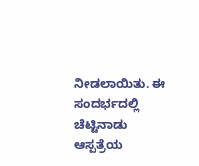ನೀಡಲಾಯಿತು. ಈ ಸಂದರ್ಭದಲ್ಲಿ ಚೆಟ್ಟಿನಾಡು ಆಸ್ಪತ್ರೆಯ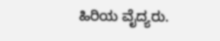ಹಿರಿಯ ವೈದ್ಯರು.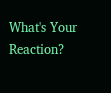What's Your Reaction?